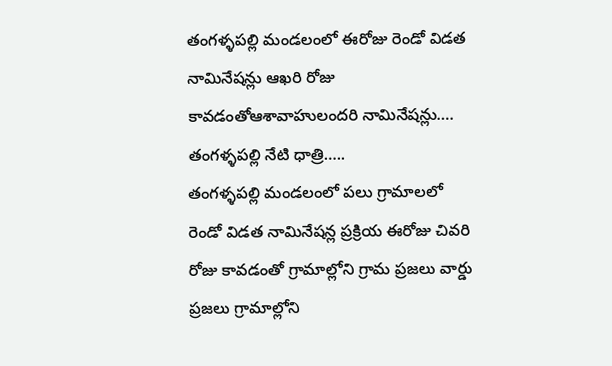తంగళ్ళపల్లి మండలంలో ఈరోజు రెండో విడత నామినేషన్లు ఆఖరి రోజు కావడంతోఆశావాహులందరి నామినేషన్లు….
తంగళ్ళపల్లి నేటి ధాత్రి…..
తంగళ్ళపల్లి మండలంలో పలు గ్రామాలలో రెండో విడత నామినేషన్ల ప్రక్రియ ఈరోజు చివరి రోజు కావడంతో గ్రామాల్లోని గ్రామ ప్రజలు వార్డు ప్రజలు గ్రామాల్లోని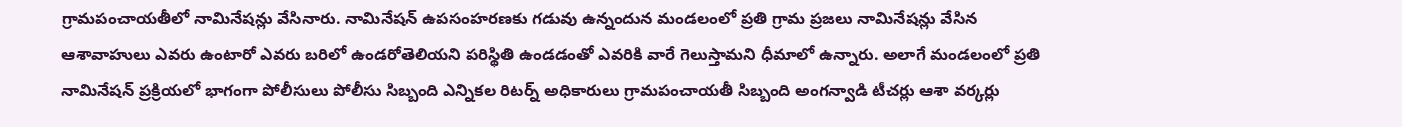గ్రామపంచాయతీలో నామినేషన్లు వేసినారు. నామినేషన్ ఉపసంహరణకు గడువు ఉన్నందున మండలంలో ప్రతి గ్రామ ప్రజలు నామినేషన్లు వేసిన ఆశావాహులు ఎవరు ఉంటారో ఎవరు బరిలో ఉండరోతెలియని పరిస్థితి ఉండడంతో ఎవరికి వారే గెలుస్తామని ధీమాలో ఉన్నారు. అలాగే మండలంలో ప్రతి నామినేషన్ ప్రక్రియలో భాగంగా పోలీసులు పోలీసు సిబ్బంది ఎన్నికల రిటర్న్ అధికారులు గ్రామపంచాయతీ సిబ్బంది అంగన్వాడి టీచర్లు ఆశా వర్కర్లు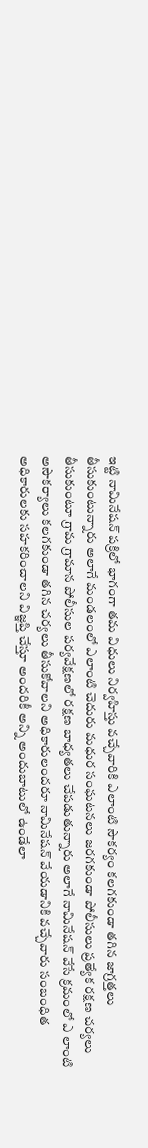ఇట్టి నామినేషన్ పక్రిలో భాగంగా తమ విధులు నిర్వహిస్తు వచ్చేవారికి ఎలాంటి సౌకర్యం కలగకుండా తగిన జాగ్రత్తలు తీసుకుంటున్నారు అలాగే మండలంలో ఎలాంటి చెదురు మధుర సంఘటనలు జరగకుండా పోలీసులు ప్రత్యేక రక్షణ చర్యలు తీసుకుంటూ గ్రామ గ్రామాన పోలీసుల పర్యవేక్షణలో రక్షణ బాధ్యతలు చేపడుతున్నారు అలాగే నామినేషన్ వేసే క్రమంలో ఎ లాంటి అసౌకర్యాలు కలగకుండా తగిన చర్యలు తీసుకోవాలని అధికారులందరూ నామినేషన్ వేయడానికి వచ్చేవారు సంబంధిత అధికారులకు సహకరించాలని విజ్ఞప్తి చేస్తూ అందరికీ అన్ని అందుబాటులో ఉండేలా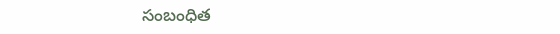సంబంధిత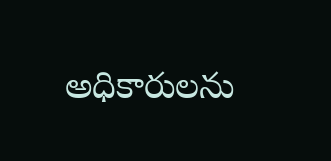అధికారులను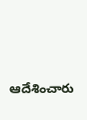ఆదేశించారు